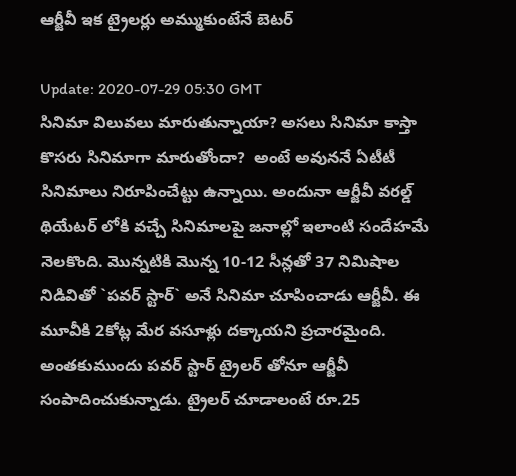ఆర్జీవీ ఇక ట్రైల‌ర్లు అమ్ముకుంటేనే బెట‌ర్

Update: 2020-07-29 05:30 GMT
సినిమా విలువ‌లు మారుతున్నాయా? అస‌లు సినిమా కాస్తా కొస‌రు సినిమాగా మారుతోందా?  అంటే అవున‌నే ఏటీటీ సినిమాలు నిరూపించేట్టు ఉన్నాయి. అందునా ఆర్జీవీ వ‌ర‌ల్డ్ థియేట‌ర్ లోకి వ‌చ్చే సినిమాల‌పై జ‌నాల్లో ఇలాంటి సందేహ‌మే నెల‌కొంది. మొన్న‌టికి మొన్న 10-12 సీన్ల‌తో 37 నిమిషాల నిడివితో `ప‌వ‌ర్ స్టార్` అనే సినిమా చూపించాడు ఆర్జీవీ. ఈ మూవీకి 2కోట్ల మేర‌ వ‌సూళ్లు ద‌క్కాయ‌ని ప్ర‌చార‌మైంది. అంత‌కుముందు ప‌వ‌ర్ స్టార్ ట్రైల‌ర్ తోనూ ఆర్జీవీ సంపాదించుకున్నాడు. ట్రైల‌ర్ చూడాలంటే రూ.25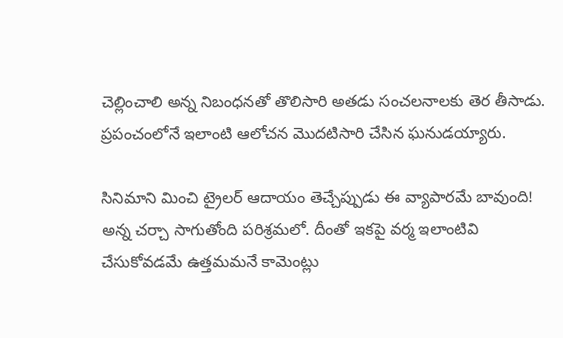చెల్లించాలి అన్న నిబంధ‌న‌తో తొలిసారి అత‌డు సంచ‌ల‌నాల‌కు తెర తీసాడు. ప్ర‌పంచంలోనే ఇలాంటి ఆలోచ‌న మొద‌టిసారి చేసిన ఘ‌నుడ‌య్యారు.

సినిమాని మించి ట్రైల‌ర్ ఆదాయం తెచ్చేప్పుడు ఈ వ్యాపార‌మే బావుంది! అన్న చ‌ర్చా సాగుతోంది పరిశ్ర‌మ‌లో. దీంతో ఇకపై వ‌ర్మ ఇలాంటివి చేసుకోవ‌డ‌మే ఉత్త‌మ‌మ‌నే కామెంట్లు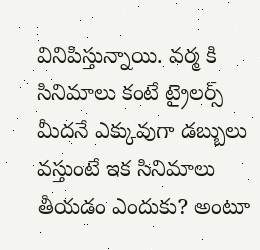వినిపిస్తున్నాయి. వర్మ కి సినిమాలు కంటే ట్రైలర్స్ మీదనే ఎక్కువుగా డబ్బులు వస్తుంటే ఇక సినిమాలు తీయ‌డం ఎందుకు? అంటూ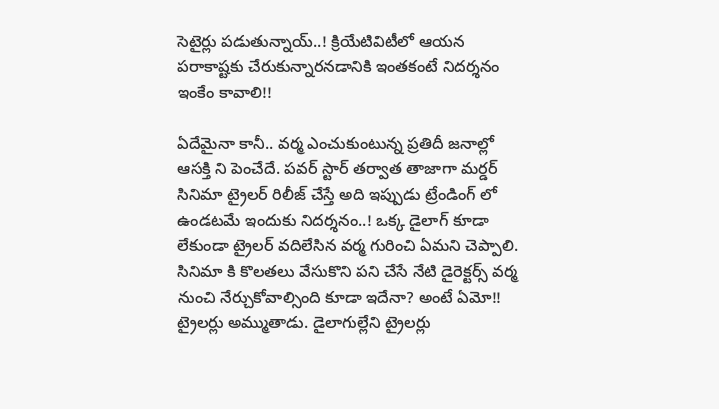సెటైర్లు ప‌డుతున్నాయ్..! క్రియేటివిటీలో ఆయ‌న ప‌రాకాష్ట‌కు చేరుకున్నార‌న‌డానికి ఇంత‌కంటే నిద‌ర్శ‌నం ఇంకేం కావాలి!!

ఏదేమైనా కానీ.. వర్మ ఎంచుకుంటున్న ప్ర‌తిదీ జనాల్లో ఆసక్తి ని పెంచేదే. ప‌వ‌ర్ స్టార్ త‌ర్వాత తాజాగా మర్డర్ సినిమా ట్రైలర్ రిలీజ్ చేస్తే అది ఇప్పుడు ట్రేండింగ్ లో ఉండటమే ఇందుకు నిదర్శనం..! ఒక్క డైలాగ్ కూడా లేకుండా ట్రైలర్ వదిలేసిన వర్మ గురించి ఏమ‌ని చెప్పాలి. సినిమా కి కొలతలు వేసుకొని పని చేసే నేటి డైరెక్టర్స్ వర్మ నుంచి నేర్చుకోవాల్సింది కూడా ఇదేనా? అంటే ఏమో!!  ట్రైల‌ర్లు అమ్ముతాడు. డైలాగుల్లేని ట్రైల‌ర్లు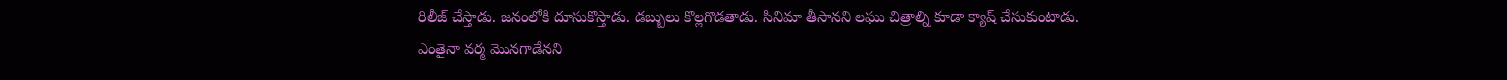రిలీజ్ చేస్తాడు. జ‌నంలోకి దూసుకొస్తాడు. డ‌బ్బులు కొల్ల‌గొడ‌తాడు. సినిమా తీసాన‌ని ల‌ఘు చిత్రాల్ని కూడా క్యాష్ చేసుకుంటాడు. ఎంతైనా వ‌ర్మ మొన‌గాడేన‌ని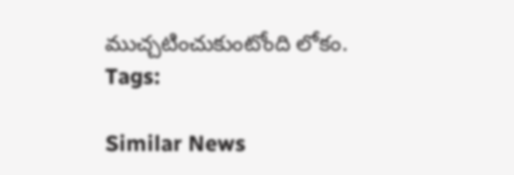ముచ్చ‌టించుకుంటోంది లోకం.
Tags:

Similar News